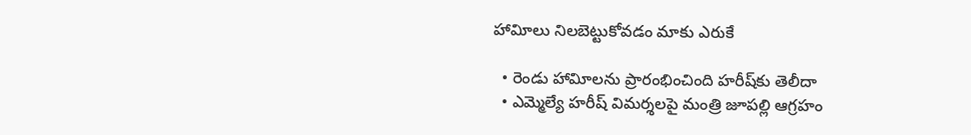హావిూలు నిలబెట్టుకోవడం మాకు ఎరుకే

  • రెండు హావిూలను ప్రారంభించింది హరీష్‌కు తెలీదా
  • ఎమ్మెల్యే హరీష్‌ విమర్శలపై మంత్రి జూపల్లి ఆగ్రహం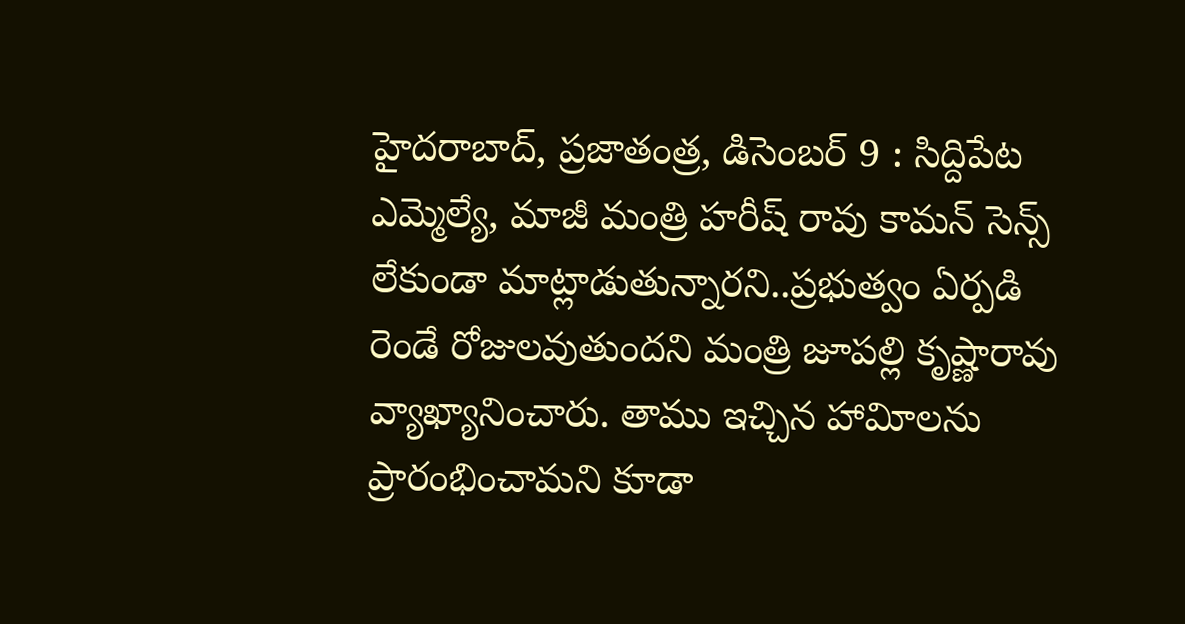హైదరాబాద్‌, ప్రజాతంత్ర, డిసెంబర్‌ 9 : సిద్దిపేట ఎమ్మెల్యే, మాజీ మంత్రి హరీష్‌ రావు కామన్‌ సెన్స్‌ లేకుండా మాట్లాడుతున్నారని..ప్రభుత్వం ఏర్పడి రెండే రోజులవుతుందని మంత్రి జూపల్లి కృష్ణారావు వ్యాఖ్యానించారు. తాము ఇచ్చిన హావిూలను ప్రారంభించామని కూడా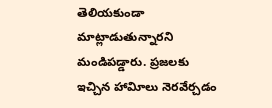తెలియకుండా మాట్లాడుతున్నారని మండిపడ్డారు. ప్రజలకు ఇచ్చిన హావిూలు నెరవేర్చడం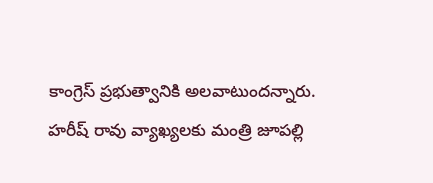కాంగ్రెస్‌ ప్రభుత్వానికి అలవాటుందన్నారు. హరీష్‌ రావు వ్యాఖ్యలకు మంత్రి జూపల్లి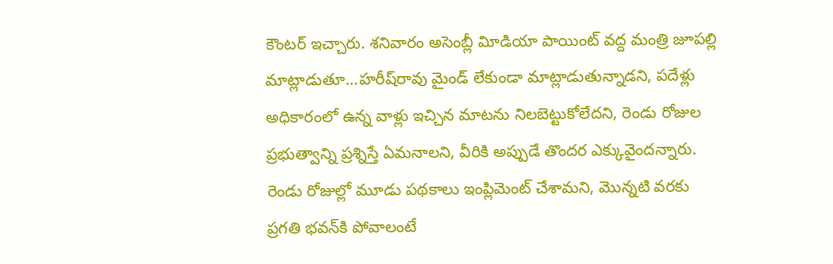కౌంటర్‌ ఇచ్చారు. శనివారం అసెంబ్లీ విూడియా పాయింట్‌ వద్ద మంత్రి జూపల్లి మాట్లాడుతూ…హరీష్‌రావు మైండ్‌ లేకుండా మాట్లాడుతున్నాడని, పదేళ్లు అధికారంలో ఉన్న వాళ్లు ఇచ్చిన మాటను నిలబెట్టుకోలేదని, రెండు రోజుల ప్రభుత్వాన్ని ప్రశ్నిస్తే ఏమనాలని, వీరికి అప్పుడే తొందర ఎక్కువైందన్నారు.
రెండు రోజుల్లో మూడు పథకాలు ఇంప్లిమెంట్‌ చేశామని, మొన్నటి వరకు ప్రగతి భవన్‌కి పోవాలంటే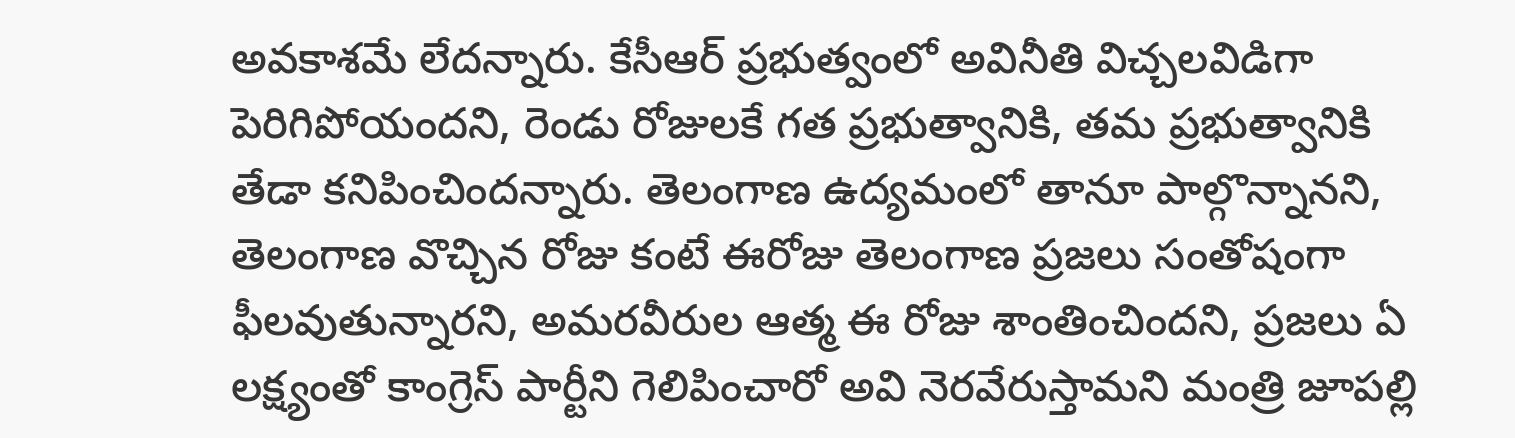అవకాశమే లేదన్నారు. కేసీఆర్‌ ప్రభుత్వంలో అవినీతి విచ్చలవిడిగా పెరిగిపోయందని, రెండు రోజులకే గత ప్రభుత్వానికి, తమ ప్రభుత్వానికి తేడా కనిపించిందన్నారు. తెలంగాణ ఉద్యమంలో తానూ పాల్గొన్నానని, తెలంగాణ వొచ్చిన రోజు కంటే ఈరోజు తెలంగాణ ప్రజలు సంతోషంగా ఫీలవుతున్నారని, అమరవీరుల ఆత్మ ఈ రోజు శాంతించిందని, ప్రజలు ఏ లక్ష్యంతో కాంగ్రెస్‌ పార్టీని గెలిపించారో అవి నెరవేరుస్తామని మంత్రి జూపల్లి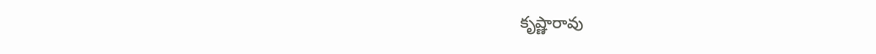కృష్ణారావు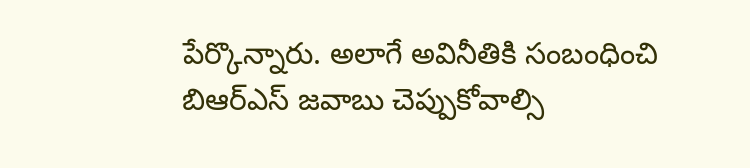పేర్కొన్నారు. అలాగే అవినీతికి సంబంధించి బిఆర్‌ఎస్‌ జవాబు చెప్పుకోవాల్సి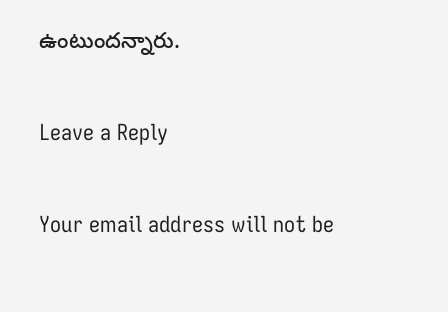ఉంటుందన్నారు.

Leave a Reply

Your email address will not be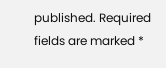published. Required fields are marked *